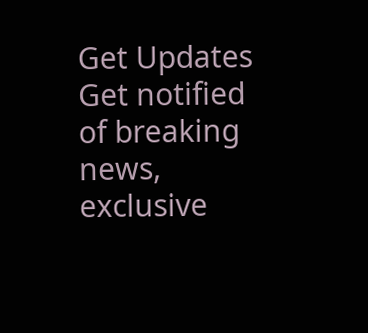Get Updates
Get notified of breaking news, exclusive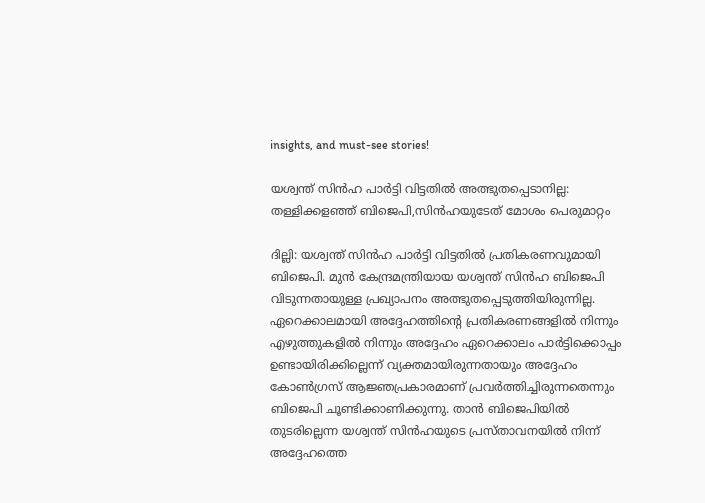insights, and must-see stories!

യശ്വന്ത് സിൻഹ പാർട്ടി വിട്ടതിൽ അത്ഭുതപ്പെടാനില്ല: തള്ളിക്കളഞ്ഞ് ബിജെപി,സിന്‍ഹയുടേത് മോശം പെരുമാറ്റം

ദില്ലി: യശ്വന്ത് സിൻഹ പാർട്ടി വിട്ടതിൽ പ്രതികരണവുമായി ബിജെപി. മുൻ കേന്ദ്രമന്ത്രിയായ യശ്വന്ത് സിൻ‍ഹ ബിജെപി വിടുന്നതായുള്ള പ്രഖ്യാപനം അത്ഭുതപ്പെടുത്തിയിരുന്നില്ല. ഏറെക്കാലമായി അദ്ദേഹത്തിന്റെ പ്രതികരണങ്ങളിൽ നിന്നും എഴുത്തുകളിൽ നിന്നും അദ്ദേഹം ഏറെക്കാലം പാർട്ടിക്കൊപ്പം ഉണ്ടായിരിക്കില്ലെന്ന് വ്യക്തമായിരുന്നതായും അദ്ദേഹം കോൺഗ്രസ് ആജ്ഞപ്രകാരമാണ് പ്രവർത്തിച്ചിരുന്നതെന്നും ബിജെപി ചൂണ്ടിക്കാണിക്കുന്നു. താൻ ബിജെപിയിൽ തുടരില്ലെന്ന യശ്വന്ത് സിൻഹയുടെ പ്രസ്താവനയിൽ നിന്ന് അദ്ദേഹത്തെ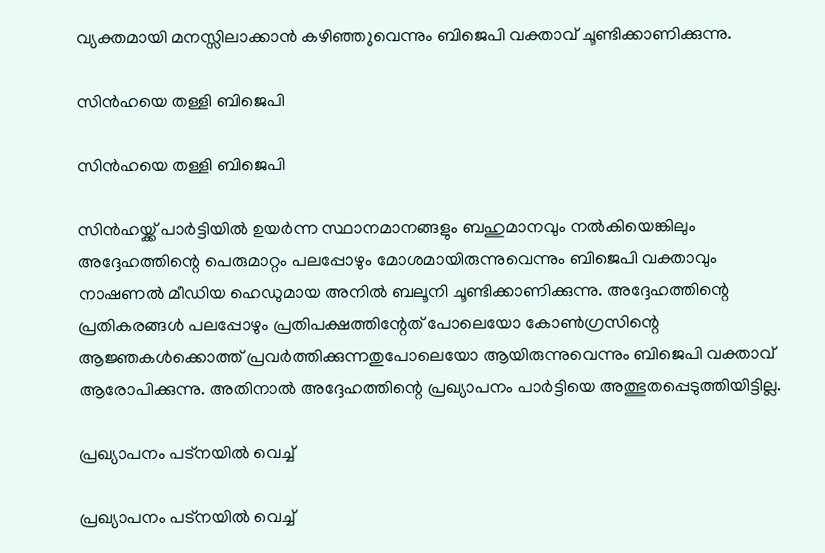വ്യക്തമായി മനസ്സിലാക്കാന്‍ കഴിഞ്ഞ‍ുവെന്നും ബിജെപി വക്താവ് ചൂണ്ടിക്കാണിക്കുന്നു.

സിൻഹയെ തള്ളി ബിജെപി

സിൻഹയെ തള്ളി ബിജെപി

സിൻഹയ്ക്ക് പാർട്ടിയില്‍ ഉയർന്ന സ്ഥാനമാനങ്ങളും ബഹുമാനവും നല്‍കിയെങ്കിലും അദ്ദേഹത്തിന്റെ പെരുമാറ്റം പലപ്പോഴും മോശമായിരുന്നുവെന്നും ബിജെപി വക്താവും നാഷണൽ മീഡിയ ഹെഡുമായ അനിൽ ബലൂനി ചൂണ്ടിക്കാണിക്കുന്നു. അദ്ദേഹത്തിന്റെ പ്രതികരങ്ങൾ പലപ്പോഴും പ്രതിപക്ഷത്തിന്റേത് പോലെയോ കോൺ‍ഗ്രസിന്റെ ആജ്ഞകൾക്കൊത്ത് പ്രവർത്തിക്കുന്നതുപോലെയോ ആയിരുന്നുവെന്നും ബിജെപി വക്താവ് ആരോപിക്കുന്നു. അതിനാൽ‍ അദ്ദേഹത്തിന്റെ പ്രഖ്യാപനം പാർട്ടിയെ അത്ഭുതപ്പെടുത്തിയിട്ടില്ല.

പ്രഖ്യാപനം പട്നയിൽ വെച്ച്

പ്രഖ്യാപനം പട്നയിൽ വെച്ച്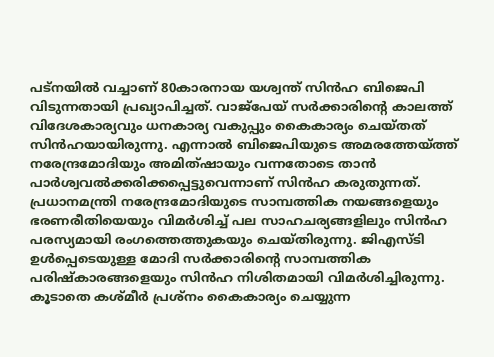പട്നയിൽ വച്ചാണ് 80കാരനായ യശ്വന്ത് സിൻഹ ബിജെപി വിടുന്നതായി പ്രഖ്യാപിച്ചത്. വാജ്പേയ് സർക്കാരിന്റെ കാലത്ത് വിദേശകാര്യവും ധനകാര്യ വകുപ്പും കൈകാര്യം ചെയ്തത് സിൻഹയായിരുന്നു. എന്നാല്‍ ബിജെപിയുടെ അമരത്തേയ്ത്ത് നരേന്ദ്രമോദിയും അമിത്ഷായും വന്നതോടെ താൻ പാർശ്വവൽക്കരിക്കപ്പെട്ടുവെന്നാണ് സിൻ‍ഹ കരുതുന്നത്. പ്രധാനമന്ത്രി നരേന്ദ്രമോദിയുടെ സാമ്പത്തിക നയങ്ങളെയും ഭരണരീതിയെയും വിമർശിച്ച് പല സാഹചര്യങ്ങളിലും സിൻഹ പരസ്യമായി രംഗത്തെത്തുകയും ചെയ്തിരുന്നു. ജിഎസ്ടി ഉൾപ്പെടെയുള്ള മോദി സർക്കാരിന്റെ സാമ്പത്തിക പരിഷ്കാരങ്ങളെയും സിന്‍ഹ നിശിതമായി വിമർശിച്ചിരുന്നു. കൂടാതെ കശ്മീർ പ്രശ്നം കൈകാര്യം ചെയ്യുന്ന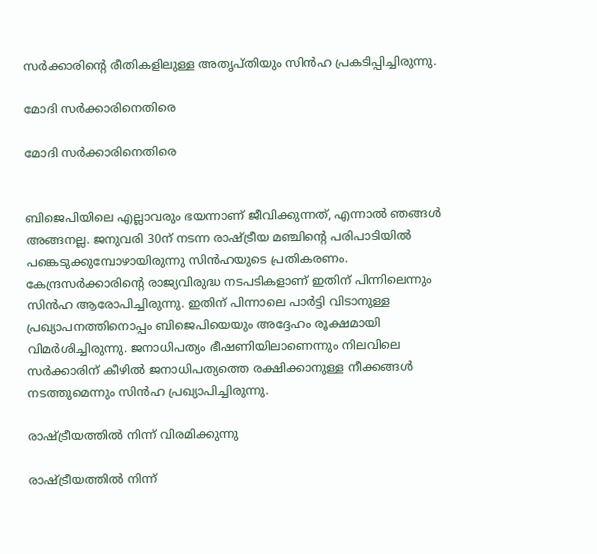സർക്കാരിന്റെ രീതികളിലുള്ള അതൃപ്തിയും സിൻഹ പ്രകടിപ്പിച്ചിരുന്നു.

മോദി സർക്കാരിനെതിരെ

മോദി സർക്കാരിനെതിരെ


ബിജെപിയിലെ എല്ലാവരും ഭയന്നാണ് ജീവിക്കുന്നത്, എന്നാല്‍ ഞങ്ങൾ‍ അങ്ങനല്ല. ജനുവരി 30ന് നടന്ന രാഷ്ട്രീയ മ‍ഞ്ചിന്റെ പരിപാടിയിൽ പങ്കെടുക്കുമ്പോഴായിരുന്നു സിന്‍‍ഹയുടെ പ്രതികരണം. കേന്ദ്രസര്‍ക്കാരിന്റെ രാജ്യവിരുദ്ധ നടപടികളാണ് ഇതിന് പിന്നിലെന്നും സിൻഹ ആരോപിച്ചിരുന്നു. ഇതിന് പിന്നാലെ പാർട്ടി വിടാനുള്ള പ്രഖ്യാപനത്തിനൊപ്പം ബിജെപിയെയും അദ്ദേഹം രൂക്ഷമായി വിമർശിച്ചിരുന്നു. ജനാധിപത്യം ഭീഷണിയിലാണെന്നും നിലവിലെ സർക്കാരിന് കീഴില്‍ ജനാധിപത്യത്തെ രക്ഷിക്കാനുള്ള നീക്കങ്ങൾ നടത്തുമെന്നും സിന്‍ഹ പ്രഖ്യാപിച്ചിരുന്നു.

രാഷ്ട്രീയത്തില്‍ നിന്ന് വിരമിക്കുന്നു

രാഷ്ട്രീയത്തില്‍ നിന്ന്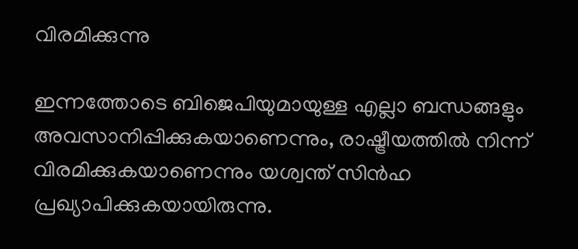വിരമിക്കുന്നു

ഇന്നത്തോടെ ബിജെപിയുമായുള്ള എല്ലാ ബന്ധങ്ങളും അവസാനിപ്പിക്കുകയാണെന്നും, രാഷ്ട്രീയത്തിൽ നിന്ന് വിരമിക്കുകയാണെന്നും യശ്വന്ത് സിൻഹ പ്രഖ്യാപിക്കുകയായിരുന്നു.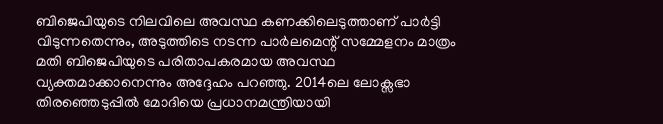ബിജെപിയുടെ നിലവിലെ അവസ്ഥ കണക്കിലെടുത്താണ് പാർട്ടി വിടുന്നതെന്നും, അടുത്തിടെ നടന്ന പാർലമെന്റ് സമ്മേളനം മാത്രം മതി ബിജെപിയുടെ പരിതാപകരമായ അവസ്ഥ വ്യക്തമാക്കാനെന്നും അദ്ദേഹം പറഞ്ഞു. 2014ലെ ലോക്സഭാ തിരഞ്ഞെടുപ്പിൽ മോദിയെ പ്രധാനമന്ത്രിയായി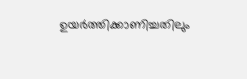ഉയർത്തിക്കാണിച്ചതിലും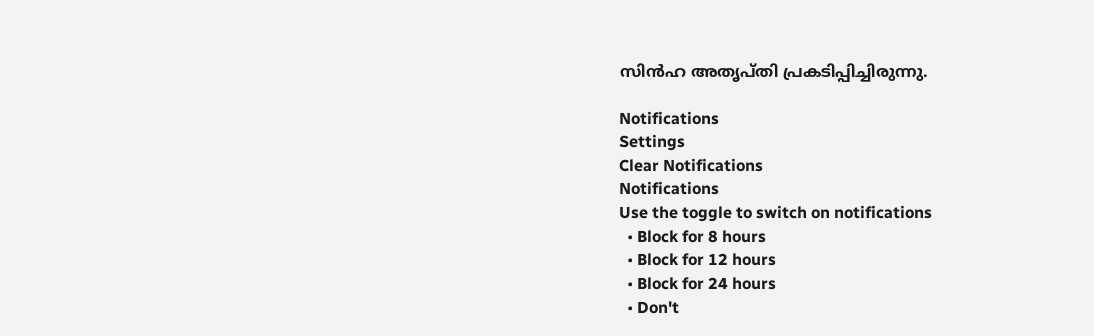സിൻ‍ഹ അതൃപ്തി പ്രകടിപ്പിച്ചിരുന്നു.

Notifications
Settings
Clear Notifications
Notifications
Use the toggle to switch on notifications
  • Block for 8 hours
  • Block for 12 hours
  • Block for 24 hours
  • Don't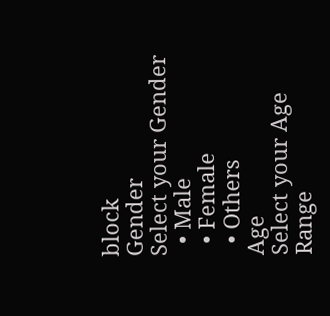block
Gender
Select your Gender
  • Male
  • Female
  • Others
Age
Select your Age Range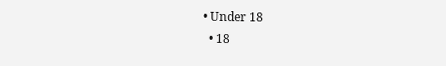• Under 18
  • 18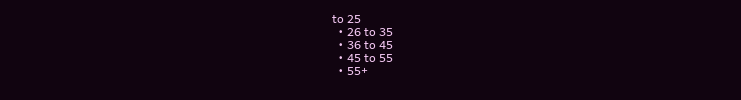to 25
  • 26 to 35
  • 36 to 45
  • 45 to 55
  • 55+